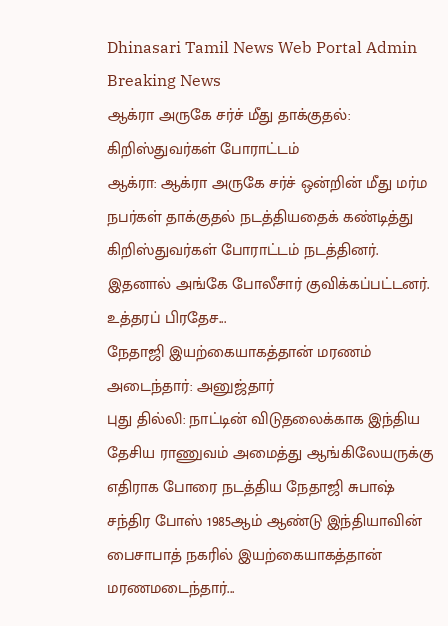Dhinasari Tamil News Web Portal Admin
Breaking News
ஆக்ரா அருகே சர்ச் மீது தாக்குதல்: கிறிஸ்துவர்கள் போராட்டம்
ஆக்ரா: ஆக்ரா அருகே சர்ச் ஒன்றின் மீது மர்ம நபர்கள் தாக்குதல் நடத்தியதைக் கண்டித்து கிறிஸ்துவர்கள் போராட்டம் நடத்தினர். இதனால் அங்கே போலீசார் குவிக்கப்பட்டனர். உத்தரப் பிரதேச...
நேதாஜி இயற்கையாகத்தான் மரணம் அடைந்தார்: அனுஜ்தார்
புது தில்லி: நாட்டின் விடுதலைக்காக இந்திய தேசிய ராணுவம் அமைத்து ஆங்கிலேயருக்கு எதிராக போரை நடத்திய நேதாஜி சுபாஷ் சந்திர போஸ் 1985ஆம் ஆண்டு இந்தியாவின் பைசாபாத் நகரில் இயற்கையாகத்தான் மரணமடைந்தார்...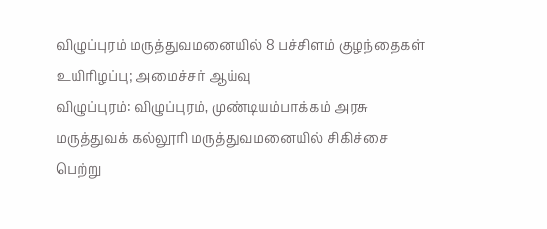விழுப்புரம் மருத்துவமனையில் 8 பச்சிளம் குழந்தைகள் உயிரிழப்பு; அமைச்சர் ஆய்வு
விழுப்புரம்: விழுப்புரம், முண்டியம்பாக்கம் அரசு மருத்துவக் கல்லூரி மருத்துவமனையில் சிகிச்சை பெற்று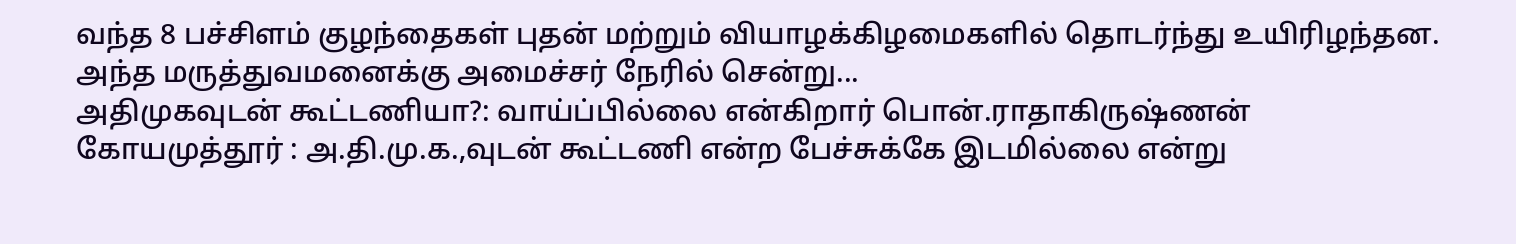வந்த 8 பச்சிளம் குழந்தைகள் புதன் மற்றும் வியாழக்கிழமைகளில் தொடர்ந்து உயிரிழந்தன. அந்த மருத்துவமனைக்கு அமைச்சர் நேரில் சென்று...
அதிமுகவுடன் கூட்டணியா?: வாய்ப்பில்லை என்கிறார் பொன்.ராதாகிருஷ்ணன்
கோயமுத்தூர் : அ.தி.மு.க.,வுடன் கூட்டணி என்ற பேச்சுக்கே இடமில்லை என்று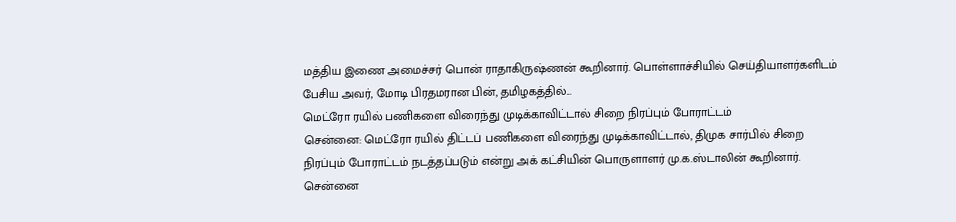மத்திய இணை அமைச்சர் பொன் ராதாகிருஷ்ணன் கூறினார். பொள்ளாச்சியில் செய்தியாளர்களிடம் பேசிய அவர், மோடி பிரதமரான பின், தமிழகத்தில்...
மெட்ரோ ரயில் பணிகளை விரைந்து முடிக்காவிட்டால் சிறை நிரப்பும் போராட்டம்
சென்னை: மெட்ரோ ரயில் திட்டப் பணிகளை விரைந்து முடிக்காவிட்டால், திமுக சார்பில் சிறை நிரப்பும் போராட்டம் நடத்தப்படும் என்று அக் கட்சியின் பொருளாளர் மு.க.ஸ்டாலின் கூறினார். சென்னை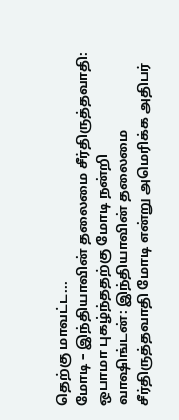தெற்கு மாவட்ட...
மோடி – இந்தியாவின் தலைமை சீர்திருத்தவாதி: ஒபாமா புகழ்ந்ததற்கு மோடி நன்றி
வாஷிங்டன்: இந்தியாவின் தலைமை சீர்திருத்தவாதி மோடி என்று அமெரிக்க அதிபர்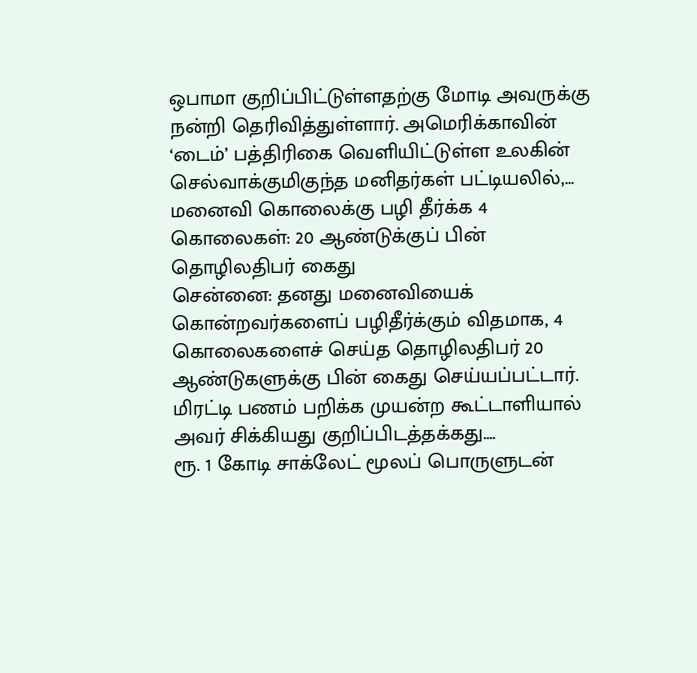ஒபாமா குறிப்பிட்டுள்ளதற்கு மோடி அவருக்கு நன்றி தெரிவித்துள்ளார். அமெரிக்காவின் ‘டைம்’ பத்திரிகை வெளியிட்டுள்ள உலகின் செல்வாக்குமிகுந்த மனிதர்கள் பட்டியலில்,...
மனைவி கொலைக்கு பழி தீர்க்க 4 கொலைகள்: 20 ஆண்டுக்குப் பின் தொழிலதிபர் கைது
சென்னை: தனது மனைவியைக் கொன்றவர்களைப் பழிதீர்க்கும் விதமாக, 4 கொலைகளைச் செய்த தொழிலதிபர் 20 ஆண்டுகளுக்கு பின் கைது செய்யப்பட்டார். மிரட்டி பணம் பறிக்க முயன்ற கூட்டாளியால் அவர் சிக்கியது குறிப்பிடத்தக்கது....
ரூ. 1 கோடி சாக்லேட் மூலப் பொருளுடன்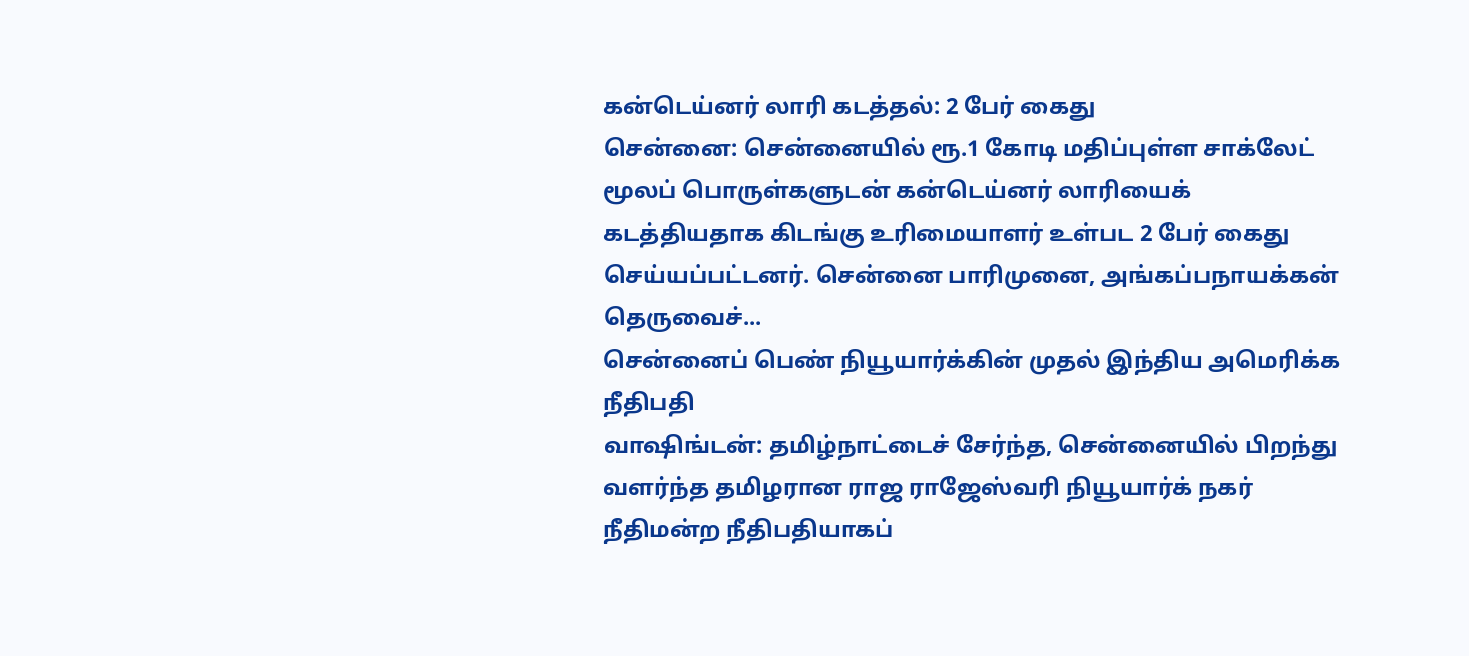கன்டெய்னர் லாரி கடத்தல்: 2 பேர் கைது
சென்னை: சென்னையில் ரூ.1 கோடி மதிப்புள்ள சாக்லேட் மூலப் பொருள்களுடன் கன்டெய்னர் லாரியைக் கடத்தியதாக கிடங்கு உரிமையாளர் உள்பட 2 பேர் கைது செய்யப்பட்டனர். சென்னை பாரிமுனை, அங்கப்பநாயக்கன் தெருவைச்...
சென்னைப் பெண் நியூயார்க்கின் முதல் இந்திய அமெரிக்க நீதிபதி
வாஷிங்டன்: தமிழ்நாட்டைச் சேர்ந்த, சென்னையில் பிறந்து வளர்ந்த தமிழரான ராஜ ராஜேஸ்வரி நியூயார்க் நகர் நீதிமன்ற நீதிபதியாகப்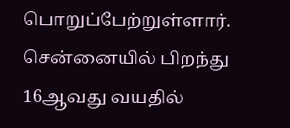பொறுப்பேற்றுள்ளார். சென்னையில் பிறந்து 16ஆவது வயதில்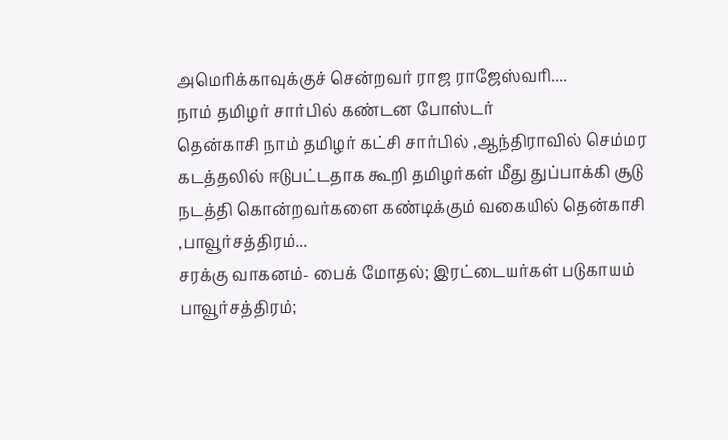அமெரிக்காவுக்குச் சென்றவர் ராஜ ராஜேஸ்வரி....
நாம் தமிழர் சார்பில் கண்டன போஸ்டர்
தென்காசி நாம் தமிழர் கட்சி சார்பில் ,ஆந்திராவில் செம்மர கடத்தலில் ஈடுபட்டதாக கூறி தமிழர்கள் மீது துப்பாக்கி சூடு நடத்தி கொன்றவர்களை கண்டிக்கும் வகையில் தென்காசி ,பாவூர்சத்திரம்...
சரக்கு வாகனம்- பைக் மோதல்; இரட்டையர்கள் படுகாயம்
பாவூர்சத்திரம்;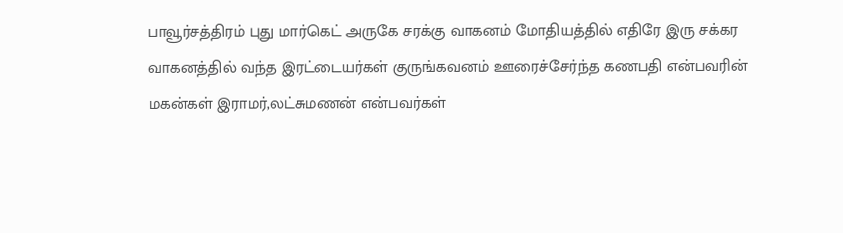பாவூர்சத்திரம் புது மார்கெட் அருகே சரக்கு வாகனம் மோதியத்தில் எதிரே இரு சக்கர வாகனத்தில் வந்த இரட்டையர்கள் குருங்கவனம் ஊரைச்சேர்ந்த கணபதி என்பவரின் மகன்கள் இராமர்,லட்சுமணன் என்பவர்கள்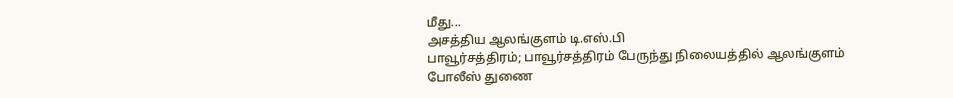மீது...
அசத்திய ஆலங்குளம் டி.எஸ்.பி
பாவூர்சத்திரம்; பாவூர்சத்திரம் பேருந்து நிலையத்தில் ஆலங்குளம் போலீஸ் துணை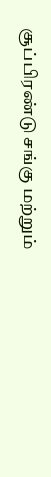சூப்பிரண்டு சங்கு மற்றும்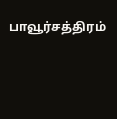பாவூர்சத்திரம்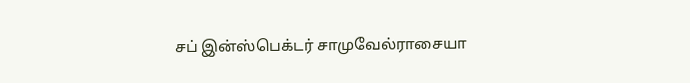சப் இன்ஸ்பெக்டர் சாமுவேல்ராசையா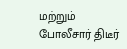மற்றும் போலீசார் திடீர்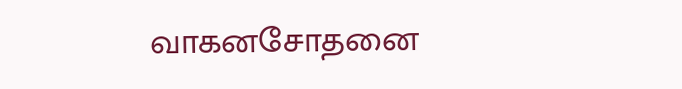வாகனசோதனை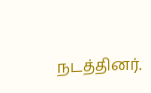நடத்தினர்.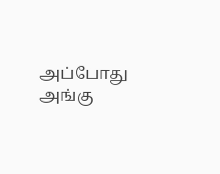அப்போது அங்கு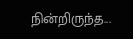நின்றிருந்த...